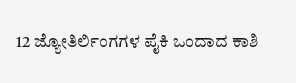12 ಜ್ಯೋತಿರ್ಲಿಂಗಗಳ ಪೈಕಿ ಒಂದಾದ ಕಾಶಿ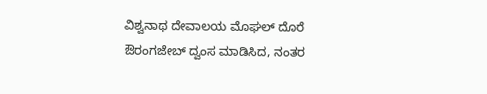ವಿಶ್ವನಾಥ ದೇವಾಲಯ ಮೊಘಲ್ ದೊರೆ ಔರಂಗಜೇಬ್ ದ್ವಂಸ ಮಾಡಿಸಿದ, ನಂತರ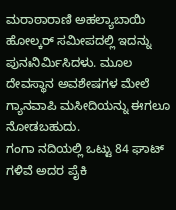ಮರಾಠಾರಾಣಿ ಅಹಲ್ಯಾಬಾಯಿ ಹೋಲ್ಕರ್ ಸಮೀಪದಲ್ಲಿ ಇದನ್ನು ಪುನಃನಿರ್ಮಿಸಿದಳು. ಮೂಲ ದೇವಸ್ಥಾನ ಅವಶೇಷಗಳ ಮೇಲೆ ಗ್ಯಾನವಾಪಿ ಮಸೀದಿಯನ್ನು ಈಗಲೂ ನೋಡಬಹುದು.
ಗಂಗಾ ನದಿಯಲ್ಲಿ ಒಟ್ಟು 84 ಘಾಟ್ ಗಳಿವೆ ಅದರ ಪೈಕಿ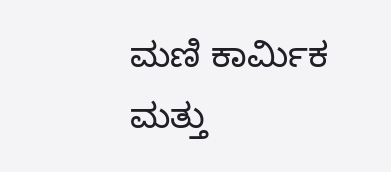ಮಣಿ ಕಾರ್ಮಿಕ ಮತ್ತು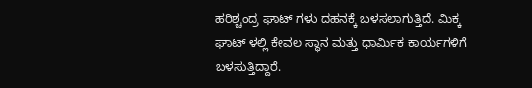ಹರಿಶ್ಚಂದ್ರ ಘಾಟ್ ಗಳು ದಹನಕ್ಕೆ ಬಳಸಲಾಗುತ್ತಿದೆ. ಮಿಕ್ಕ ಘಾಟ್ ಳಲ್ಲಿ ಕೇವಲ ಸ್ಥಾನ ಮತ್ತು ಧಾರ್ಮಿಕ ಕಾರ್ಯಗಳಿಗೆ ಬಳಸುತ್ತಿದ್ದಾರೆ.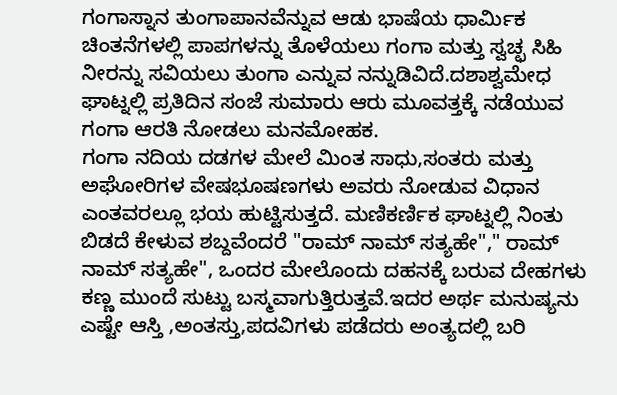ಗಂಗಾಸ್ನಾನ ತುಂಗಾಪಾನವೆನ್ನುವ ಆಡು ಭಾಷೆಯ ಧಾರ್ಮಿಕ ಚಿಂತನೆಗಳಲ್ಲಿ ಪಾಪಗಳನ್ನು ತೊಳೆಯಲು ಗಂಗಾ ಮತ್ತು ಸ್ವಚ್ಛ ಸಿಹಿ ನೀರನ್ನು ಸವಿಯಲು ತುಂಗಾ ಎನ್ನುವ ನನ್ನುಡಿವಿದೆ.ದಶಾಶ್ವಮೇಧ ಘಾಟ್ನಲ್ಲಿ ಪ್ರತಿದಿನ ಸಂಜೆ ಸುಮಾರು ಆರು ಮೂವತ್ತಕ್ಕೆ ನಡೆಯುವ ಗಂಗಾ ಆರತಿ ನೋಡಲು ಮನಮೋಹಕ.
ಗಂಗಾ ನದಿಯ ದಡಗಳ ಮೇಲೆ ಮಿಂತ ಸಾಧು,ಸಂತರು ಮತ್ತು ಅಘೋರಿಗಳ ವೇಷಭೂಷಣಗಳು ಅವರು ನೋಡುವ ವಿಧಾನ ಎಂತವರಲ್ಲೂ ಭಯ ಹುಟ್ಟಿಸುತ್ತದೆ. ಮಣಿಕರ್ಣಿಕ ಘಾಟ್ನಲ್ಲಿ ನಿಂತು ಬಿಡದೆ ಕೇಳುವ ಶಬ್ದವೆಂದರೆ "ರಾಮ್ ನಾಮ್ ಸತ್ಯಹೇ"," ರಾಮ್ ನಾಮ್ ಸತ್ಯಹೇ", ಒಂದರ ಮೇಲೊಂದು ದಹನಕ್ಕೆ ಬರುವ ದೇಹಗಳು ಕಣ್ಣ ಮುಂದೆ ಸುಟ್ಟು ಬಸ್ಮವಾಗುತ್ತಿರುತ್ತವೆ.ಇದರ ಅರ್ಥ ಮನುಷ್ಯನು ಎಷ್ಟೇ ಆಸ್ತಿ ,ಅಂತಸ್ತು,ಪದವಿಗಳು ಪಡೆದರು ಅಂತ್ಯದಲ್ಲಿ ಬರಿ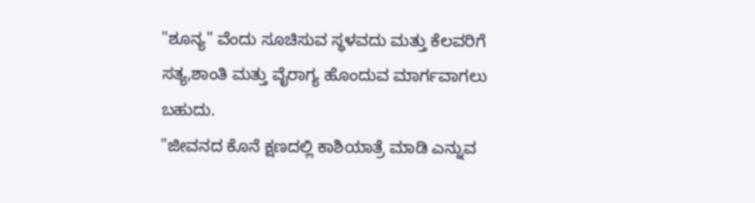"ಶೂನ್ಯ" ವೆಂದು ಸೂಚಿಸುವ ಸ್ಥಳವದು ಮತ್ತು ಕೆಲವರಿಗೆ ಸತ್ಯ,ಶಾಂತಿ ಮತ್ತು ವೈರಾಗ್ಯ ಹೊಂದುವ ಮಾರ್ಗವಾಗಲು ಬಹುದು.
"ಜೀವನದ ಕೊನೆ ಕ್ಷಣದಲ್ಲಿ ಕಾಶಿಯಾತ್ರೆ ಮಾಡಿ ಎನ್ನುವ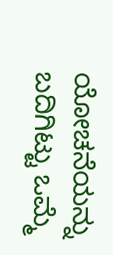ಯೋಚನೆಯನ್ನು ಬದಿಗಿಟ್ಟು ಒಮ್ಮೆ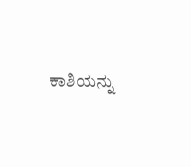ಕಾಶಿಯನ್ನು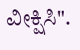ವೀಕ್ಷಿಸಿ".